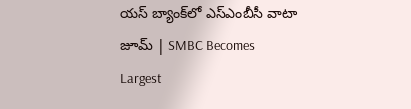యస్‌ బ్యాంక్‌లో ఎస్‌ఎంబీసీ వాటా జూమ్‌ | SMBC Becomes Largest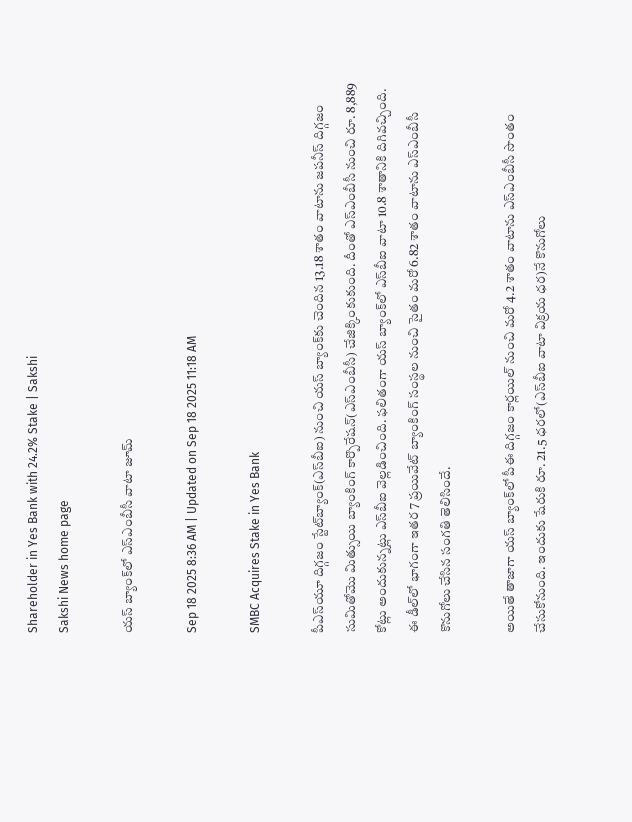Shareholder in Yes Bank with 24.2% Stake | Sakshi
Sakshi News home page

యస్‌ బ్యాంక్‌లో ఎస్‌ఎంబీసీ వాటా జూమ్‌

Sep 18 2025 8:36 AM | Updated on Sep 18 2025 11:18 AM

SMBC Acquires Stake in Yes Bank

పీఎస్‌యూ దిగ్గజం స్టేట్‌బ్యాంక్‌(ఎస్‌బీఐ) నుంచి యస్‌ బ్యాంక్‌కు చెందిన 13.18 శాతం వాటాను జపనీస్‌ దిగ్గజం సుమితోమొ మిత్సుయి బ్యాంకింగ్‌ కార్పొరేషన్‌(ఎస్‌ఎంబీసీ) చేజిక్కింకుకుంది. దీంతో ఎస్‌ఎంబీసీ నుంచి రూ. 8,889 కోట్లు అందుకున్నట్లు ఎస్‌బీఐ వెల్లడించింది. ఫలితంగా యస్‌ బ్యాంక్‌లో ఎస్‌బీఐ వాటా 10.8 శాతానికి దిగివచ్చింది. ఈ డీల్‌లో భాగంగా ఇతర 7 ప్రయివేట్‌ బ్యాంకింగ్‌ సంస్థల నుంచి సైతం మరో 6.82 శాతం వాటాను ఎస్‌ఎంబీసీ కొనుగోలు చేసిన సంగతి తెలిసిందే.

అయితే తాజాగా యస్‌ బ్యాంక్‌లో పీఈ దిగ్గజం కార్లయిల్‌ నుంచి మరో 4.2 శాతం వాటాను ఎస్‌ఎంబీసీ సొంతం చేసుకోనుంది. ఇందుకు షేరుకి రూ. 21.5 ధరలో(ఎస్‌బీఐ వాటా విక్రయ ధర)నే కొనుగోలు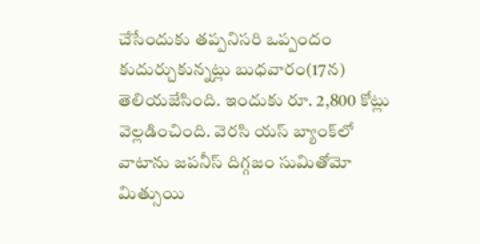చేసేందుకు తప్పనిసరి ఒప్పందం కుదుర్చుకున్నట్లు బుధవారం(17న) తెలియజేసింది. ఇందుకు రూ. 2,800 కోట్లు వెల్లడించింది. వెరసి యస్‌ బ్యాంక్‌లో వాటాను జపనీస్‌ దిగ్గజం సుమితోమో మిత్సుయి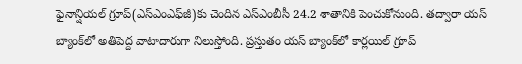ఫైనాన్షియల్‌ గ్రూప్‌(ఎస్‌ఎంఎఫ్‌జీ)కు చెందిన ఎస్‌ఎంబీసీ 24.2 శాతానికి పెంచుకోనుంది. తద్వారా యస్‌ బ్యాంక్‌లో అతిపెద్ద వాటాదారుగా నిలుస్తోంది. ప్రస్తుతం యస్‌ బ్యాంక్‌లో కార్లయిల్‌ గ్రూప్‌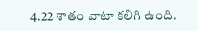4.22 శాతం వాటా కలిగి ఉంది.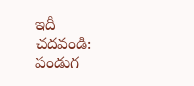ఇదీ చదవండి: పండుగ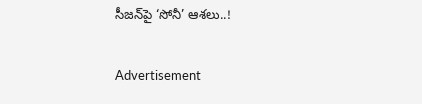సీజన్‌పై ‘సోనీ’ ఆశలు..!

Advertisement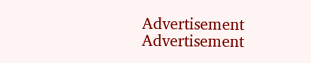Advertisement
Advertisement